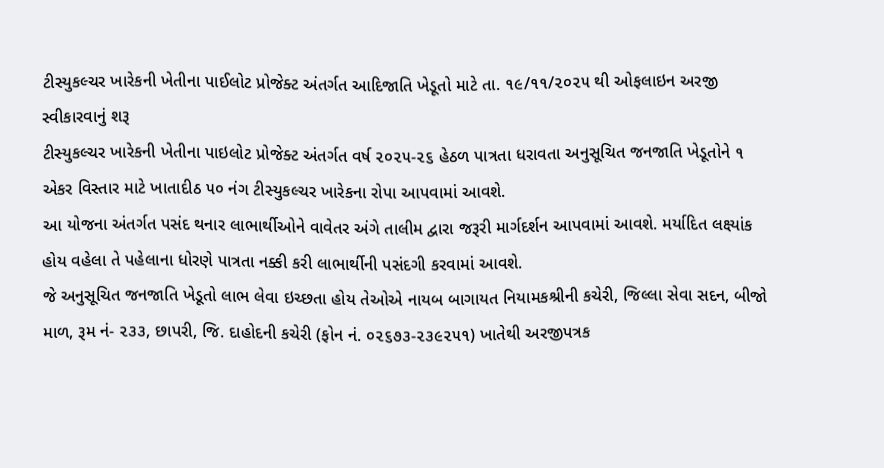ટીસ્યુકલ્ચર ખારેકની ખેતીના પાઈલોટ પ્રોજેક્ટ અંતર્ગત આદિજાતિ ખેડૂતો માટે તા. ૧૯/૧૧/૨૦૨૫ થી ઓફલાઇન અરજી સ્વીકારવાનું શરૂ
ટીસ્યુકલ્ચર ખારેકની ખેતીના પાઇલોટ પ્રોજેક્ટ અંતર્ગત વર્ષ ૨૦૨૫-૨૬ હેઠળ પાત્રતા ધરાવતા અનુસૂચિત જનજાતિ ખેડૂતોને ૧ એકર વિસ્તાર માટે ખાતાદીઠ ૫૦ નંગ ટીસ્યુકલ્ચર ખારેકના રોપા આપવામાં આવશે.
આ યોજના અંતર્ગત પસંદ થનાર લાભાર્થીઓને વાવેતર અંગે તાલીમ દ્વારા જરૂરી માર્ગદર્શન આપવામાં આવશે. મર્યાદિત લક્ષ્યાંક હોય વહેલા તે પહેલાના ધોરણે પાત્રતા નક્કી કરી લાભાર્થીની પસંદગી કરવામાં આવશે.
જે અનુસૂચિત જનજાતિ ખેડૂતો લાભ લેવા ઇચ્છતા હોય તેઓએ નાયબ બાગાયત નિયામકશ્રીની કચેરી, જિલ્લા સેવા સદન, બીજો માળ, રૂમ નં- ૨૩૩, છાપરી, જિ. દાહોદની કચેરી (ફોન નં. ૦૨૬૭૩-૨૩૯૨૫૧) ખાતેથી અરજીપત્રક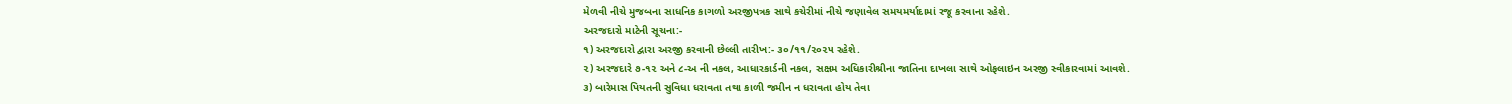મેળવી નીચે મુજબના સાધનિક કાગળો અરજીપત્રક સાથે કચેરીમાં નીચે જણાવેલ સમયમર્યાદામાં રજૂ કરવાના રહેશે.
અરજદારો માટેની સૂચના:-
૧) અરજદારો દ્વારા અરજી કરવાની છેલ્લી તારીખ:- ૩૦/૧૧/૨૦૨૫ રહેશે.
૨) અરજદારે ૭-૧૨ અને ૮-અ ની નકલ, આધારકાર્ડની નકલ, સક્ષમ અધિકારીશ્રીના જાતિના દાખલા સાથે ઓફલાઇન અરજી સ્વીકારવામાં આવશે.
૩) બારેમાસ પિયતની સુવિધા ધરાવતા તથા કાળી જમીન ન ધરાવતા હોય તેવા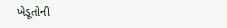ખેડૂતોની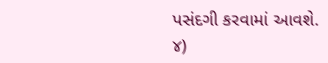પસંદગી કરવામાં આવશે.
૪)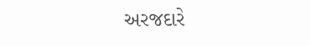અરજદારે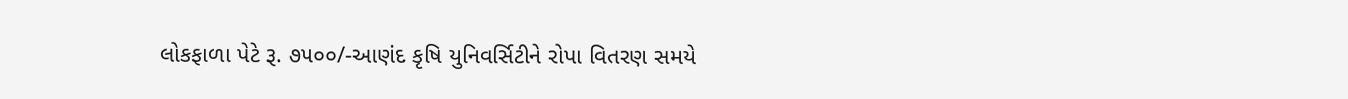લોકફાળા પેટે રૂ. ૭૫૦૦/-આણંદ કૃષિ યુનિવર્સિટીને રોપા વિતરણ સમયે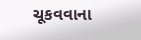ચૂકવવાના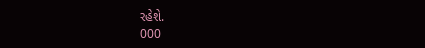રહેશે.
000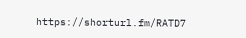https://shorturl.fm/RATD7